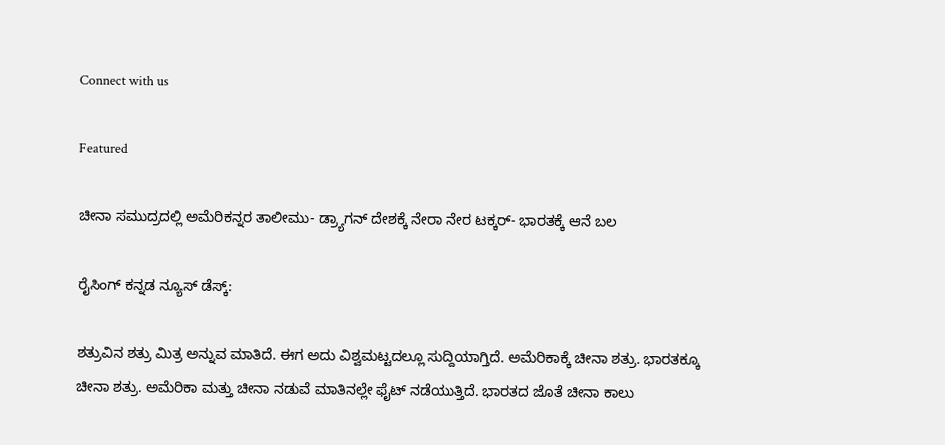Connect with us

Featured

ಚೀನಾ ಸಮುದ್ರದಲ್ಲಿ ಅಮೆರಿಕನ್ನರ ತಾಲೀಮು- ಡ್ರ್ಯಾಗನ್ ದೇಶಕ್ಕೆ ನೇರಾ ನೇರ ಟಕ್ಕರ್- ಭಾರತಕ್ಕೆ ಆನೆ ಬಲ

ರೈಸಿಂಗ್ ಕನ್ನಡ ನ್ಯೂಸ್ ಡೆಸ್ಕ್:

ಶತ್ರುವಿನ ಶತ್ರು ಮಿತ್ರ ಅನ್ನುವ ಮಾತಿದೆ. ಈಗ ಅದು ವಿಶ್ವಮಟ್ಟದಲ್ಲೂ ಸುದ್ದಿಯಾಗ್ತಿದೆ. ಅಮೆರಿಕಾಕ್ಕೆ ಚೀನಾ ಶತ್ರು. ಭಾರತಕ್ಕೂ ಚೀನಾ ಶತ್ರು. ಅಮೆರಿಕಾ ಮತ್ತು ಚೀನಾ ನಡುವೆ ಮಾತಿನಲ್ಲೇ ಫೈಟ್ ನಡೆಯುತ್ತಿದೆ. ಭಾರತದ ಜೊತೆ ಚೀನಾ ಕಾಲು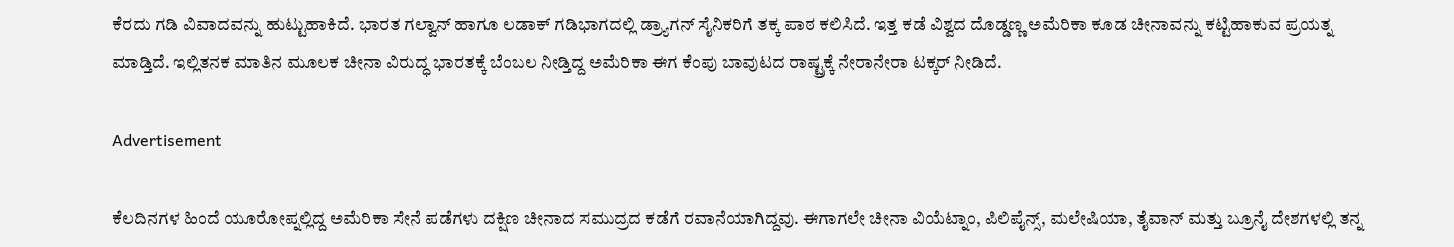ಕೆರದು ಗಡಿ ವಿವಾದವನ್ನು ಹುಟ್ಟುಹಾಕಿದೆ. ಭಾರತ ಗಲ್ವಾನ್ ಹಾಗೂ ಲಡಾಕ್ ಗಡಿಭಾಗದಲ್ಲಿ ಡ್ರ್ಯಾಗನ್ ಸೈನಿಕರಿಗೆ ತಕ್ಕ ಪಾಠ ಕಲಿಸಿದೆ. ಇತ್ತ ಕಡೆ ವಿಶ್ವದ ದೊಡ್ಡಣ್ಣ ಅಮೆರಿಕಾ ಕೂಡ ಚೀನಾವನ್ನು ಕಟ್ಟಿಹಾಕುವ ಪ್ರಯತ್ನ ಮಾಡ್ತಿದೆ. ಇಲ್ಲಿತನಕ ಮಾತಿನ ಮೂಲಕ ಚೀನಾ ವಿರುದ್ಧ ಭಾರತಕ್ಕೆ ಬೆಂಬಲ ನೀಡ್ತಿದ್ದ ಅಮೆರಿಕಾ ಈಗ ಕೆಂಪು ಬಾವುಟದ ರಾಷ್ಟ್ರಕ್ಕೆ ನೇರಾನೇರಾ ಟಕ್ಕರ್ ನೀಡಿದೆ.

Advertisement

ಕೆಲದಿನಗಳ ಹಿಂದೆ ಯೂರೋಪ್ನಲ್ಲಿದ್ದ ಅಮೆರಿಕಾ ಸೇನೆ ಪಡೆಗಳು ದಕ್ಷಿಣ ಚೀನಾದ ಸಮುದ್ರದ ಕಡೆಗೆ ರವಾನೆಯಾಗಿದ್ದವು. ಈಗಾಗಲೇ ಚೀನಾ ವಿಯೆಟ್ನಾಂ, ಪಿಲಿಪೈನ್ಸ್, ಮಲೇಷಿಯಾ, ತೈವಾನ್ ಮತ್ತು ಬ್ರೂನೈ ದೇಶಗಳಲ್ಲಿ ತನ್ನ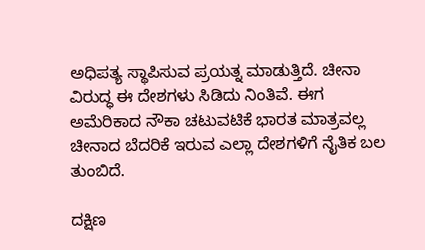ಅಧಿಪತ್ಯ ಸ್ಥಾಪಿಸುವ ಪ್ರಯತ್ನ ಮಾಡುತ್ತಿದೆ. ಚೀನಾ ವಿರುದ್ಧ ಈ ದೇಶಗಳು ಸಿಡಿದು ನಿಂತಿವೆ. ಈಗ ಅಮೆರಿಕಾದ ನೌಕಾ ಚಟುವಟಿಕೆ ಭಾರತ ಮಾತ್ರವಲ್ಲ ಚೀನಾದ ಬೆದರಿಕೆ ಇರುವ ಎಲ್ಲಾ ದೇಶಗಳಿಗೆ ನೈತಿಕ ಬಲ ತುಂಬಿದೆ.

ದಕ್ಷಿಣ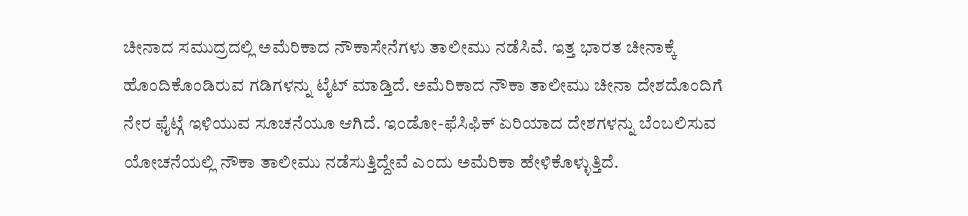ಚೀನಾದ ಸಮುದ್ರದಲ್ಲಿ ಅಮೆರಿಕಾದ ನೌಕಾಸೇನೆಗಳು ತಾಲೀಮು ನಡೆಸಿವೆ. ಇತ್ತ ಭಾರತ ಚೀನಾಕ್ಕೆ ಹೊಂದಿಕೊಂಡಿರುವ ಗಡಿಗಳನ್ನು ಟೈಟ್ ಮಾಡ್ತಿದೆ. ಅಮೆರಿಕಾದ ನೌಕಾ ತಾಲೀಮು ಚೀನಾ ದೇಶದೊಂದಿಗೆ ನೇರ ಫೈಟ್ಗೆ ಇಳಿಯುವ ಸೂಚನೆಯೂ ಆಗಿದೆ. ಇಂಡೋ-ಫೆಸಿಫಿಕ್ ಏರಿಯಾದ ದೇಶಗಳನ್ನು ಬೆಂಬಲಿಸುವ ಯೋಚನೆಯಲ್ಲಿ ನೌಕಾ ತಾಲೀಮು ನಡೆಸುತ್ತಿದ್ದೇವೆ ಎಂದು ಅಮೆರಿಕಾ ಹೇಳಿಕೊಳ್ಳುತ್ತಿದೆ.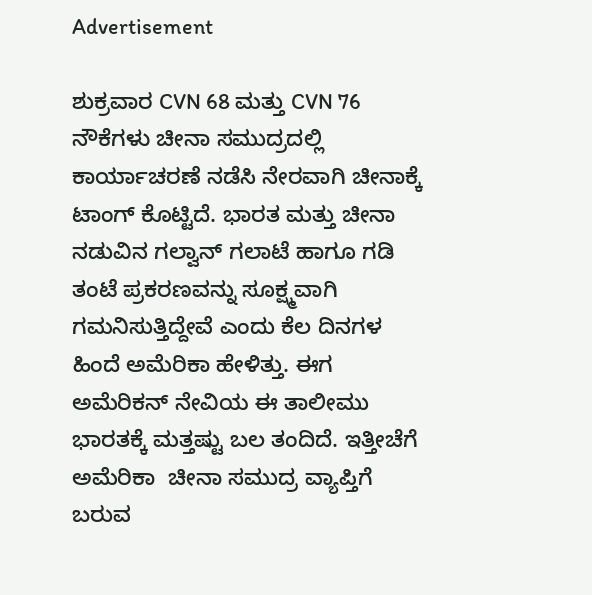Advertisement

ಶುಕ್ರವಾರ CVN 68 ಮತ್ತು CVN 76 ನೌಕೆಗಳು ಚೀನಾ ಸಮುದ್ರದಲ್ಲಿ ಕಾರ್ಯಾಚರಣೆ ನಡೆಸಿ ನೇರವಾಗಿ ಚೀನಾಕ್ಕೆ ಟಾಂಗ್ ಕೊಟ್ಟಿದೆ. ಭಾರತ ಮತ್ತು ಚೀನಾ ನಡುವಿನ ಗಲ್ವಾನ್ ಗಲಾಟೆ ಹಾಗೂ ಗಡಿ ತಂಟೆ ಪ್ರಕರಣವನ್ನು ಸೂಕ್ಷ್ಮವಾಗಿ ಗಮನಿಸುತ್ತಿದ್ದೇವೆ ಎಂದು ಕೆಲ ದಿನಗಳ ಹಿಂದೆ ಅಮೆರಿಕಾ ಹೇಳಿತ್ತು. ಈಗ ಅಮೆರಿಕನ್ ನೇವಿಯ ಈ ತಾಲೀಮು ಭಾರತಕ್ಕೆ ಮತ್ತಷ್ಟು ಬಲ ತಂದಿದೆ. ಇತ್ತೀಚೆಗೆ ಅಮೆರಿಕಾ  ಚೀನಾ ಸಮುದ್ರ ವ್ಯಾಪ್ತಿಗೆ ಬರುವ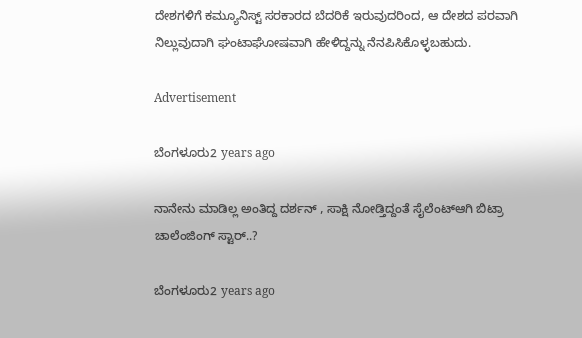ದೇಶಗಳಿಗೆ ಕಮ್ಯೂನಿಸ್ಟ್ ಸರಕಾರದ ಬೆದರಿಕೆ ಇರುವುದರಿಂದ, ಆ ದೇಶದ ಪರವಾಗಿ  ನಿಲ್ಲುವುದಾಗಿ ಘಂಟಾಘೋಷವಾಗಿ ಹೇಳಿದ್ದನ್ನು ನೆನಪಿಸಿಕೊಳ್ಳಬಹುದು.

Advertisement

ಬೆಂಗಳೂರು2 years ago

ನಾನೇನು ಮಾಡಿಲ್ಲ ಅಂತಿದ್ದ ದರ್ಶನ್ , ಸಾಕ್ಷಿ ನೋಡ್ತಿದ್ದಂತೆ ಸೈಲೆಂಟ್ಆಗಿ ಬಿಟ್ರಾ ಚಾಲೆಂಜಿಂಗ್ ಸ್ಟಾರ್..?

ಬೆಂಗಳೂರು2 years ago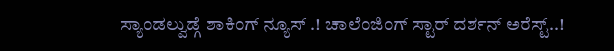ಸ್ಯಾಂಡಲ್ವುಡ್ಗೆ ಶಾಕಿಂಗ್ ನ್ಯೂಸ್ .! ಚಾಲೆಂಜಿಂಗ್ ಸ್ಟಾರ್ ದರ್ಶನ್ ಅರೆಸ್ಟ್..!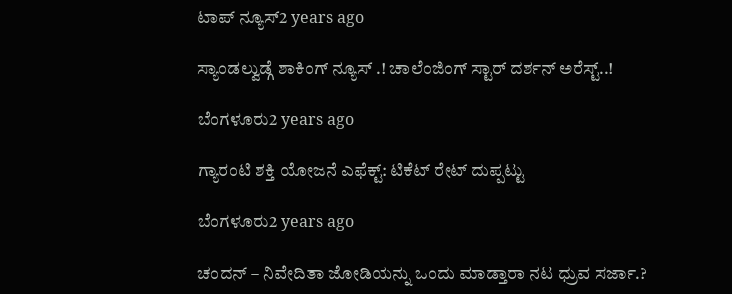ಟಾಪ್ ನ್ಯೂಸ್2 years ago

ಸ್ಯಾಂಡಲ್ವುಡ್ಗೆ ಶಾಕಿಂಗ್ ನ್ಯೂಸ್ .! ಚಾಲೆಂಜಿಂಗ್ ಸ್ಟಾರ್ ದರ್ಶನ್ ಅರೆಸ್ಟ್..!

ಬೆಂಗಳೂರು2 years ago

ಗ್ಯಾರಂಟಿ ಶಕ್ತಿ ಯೋಜನೆ ಎಫೆಕ್ಟ್: ಟಿಕೆಟ್ ರೇಟ್ ದುಪ್ಪಟ್ಟು

ಬೆಂಗಳೂರು2 years ago

ಚಂದನ್ – ನಿವೇದಿತಾ ಜೋಡಿಯನ್ನು ಒಂದು ಮಾಡ್ತಾರಾ ನಟ ಧ್ರುವ ಸರ್ಜಾ.?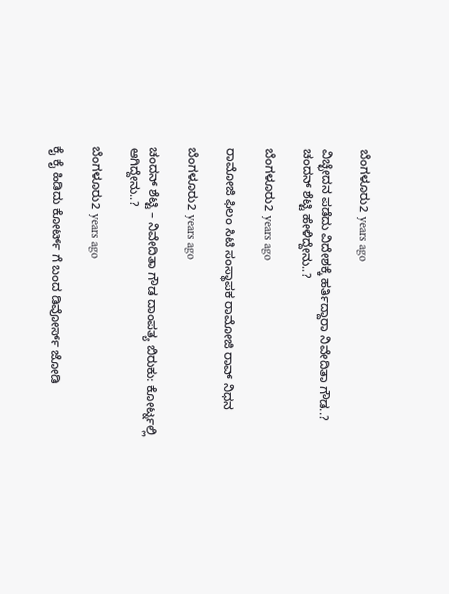ಬೆಂಗಳೂರು2 years ago

ವಿಚ್ಛೇದನ ಪಡೆದು ವಿದೇಶಕ್ಕೆ ಹರ್ತಿದ್ದಾರಾ ನಿವೇದಿತಾ ಗೌಡ..? ಚಂದನ್ ಶೆಟ್ಟಿ ಹೇಳಿದ್ದೇನು..?

ಬೆಂಗಳೂರು2 years ago

ರಾಮೋಜಿ ಫಿಲಂ ಸಿಟಿ ಸಂಸ್ಥಾಪಕ ರಾಮೋಜಿ ರಾವ್ ನಿಧನ

ಬೆಂಗಳೂರು2 years ago

ಚಂದನ್ ಶೆಟ್ಟಿ – ನಿವೇದಿತಾ ಗೌಡ ದಾಂಪತ್ಯ ಬಿರುಕು: ಕೋರ್ಟ್ನಲ್ಲಿ ಆಗಿದ್ದೇನು..?

ಬೆಂಗಳೂರು2 years ago

ಕೈ ಕೈ ಹಿಡಿದು ಕೋರ್ಟ್ ಗೆ ಬಂದ ಡಿವೋರ್ಸ್ ಜೋಡಿ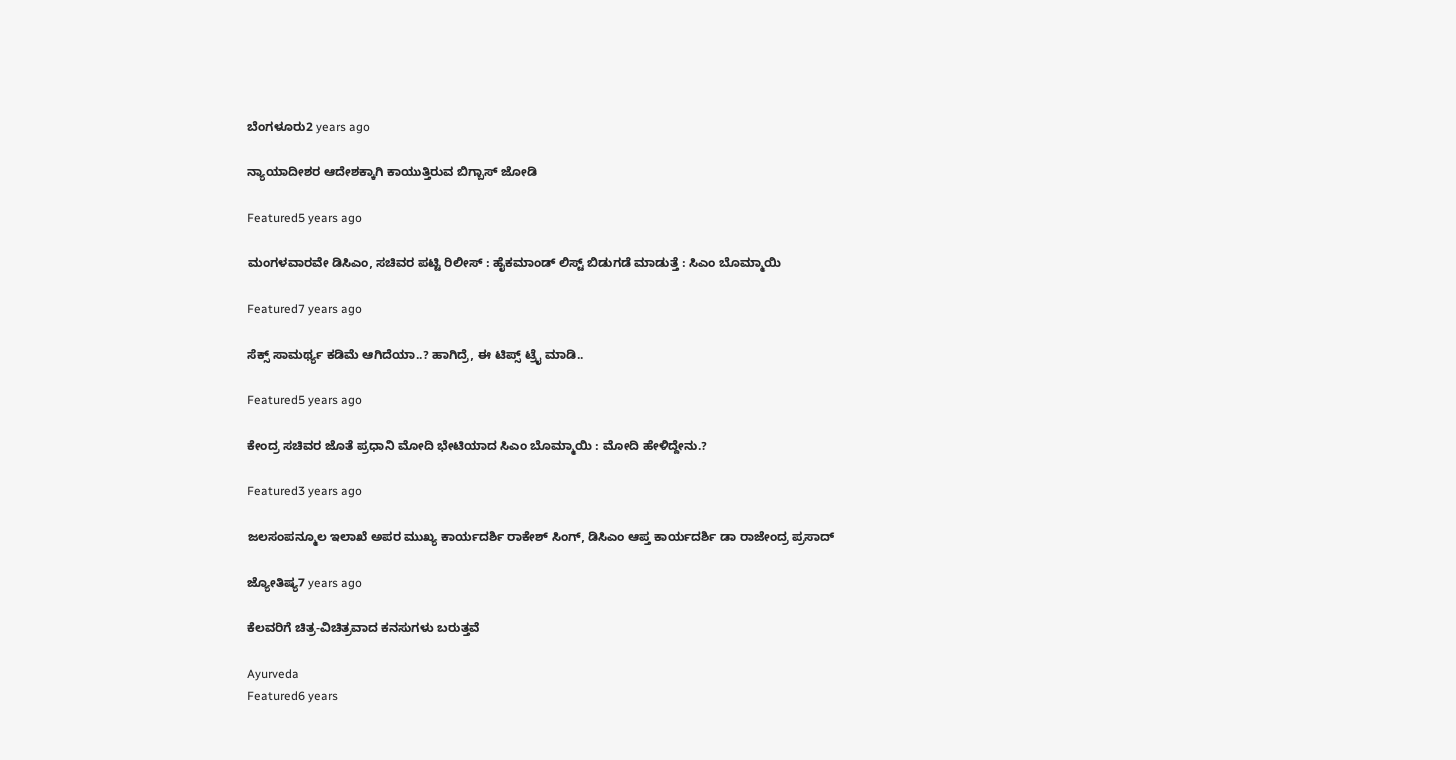ಬೆಂಗಳೂರು2 years ago

ನ್ಯಾಯಾದೀಶರ ಆದೇಶಕ್ಕಾಗಿ ಕಾಯುತ್ತಿರುವ ಬಿಗ್ಬಾಸ್ ಜೋಡಿ

Featured5 years ago

ಮಂಗಳವಾರವೇ ಡಿಸಿಎಂ, ಸಚಿವರ ಪಟ್ಟಿ ರಿಲೀಸ್ : ಹೈಕಮಾಂಡ್ ಲಿಸ್ಟ್ ಬಿಡುಗಡೆ ಮಾಡುತ್ತೆ : ಸಿಎಂ ಬೊಮ್ಮಾಯಿ

Featured7 years ago

ಸೆಕ್ಸ್ ಸಾಮರ್ಥ್ಯ ಕಡಿಮೆ ಆಗಿದೆಯಾ..? ಹಾಗಿದ್ರೆ, ಈ ಟಿಪ್ಸ್ ಟ್ರೈ ಮಾಡಿ..

Featured5 years ago

ಕೇಂದ್ರ ಸಚಿವರ ಜೊತೆ ಪ್ರಧಾನಿ ಮೋದಿ ಭೇಟಿಯಾದ ಸಿಎಂ ಬೊಮ್ಮಾಯಿ : ಮೋದಿ ಹೇಳಿದ್ದೇನು.?

Featured3 years ago

ಜಲಸಂಪನ್ಮೂಲ ಇಲಾಖೆ ಅಪರ ಮುಖ್ಯ ಕಾರ್ಯದರ್ಶಿ ರಾಕೇಶ್ ಸಿಂಗ್, ಡಿಸಿಎಂ ಆಪ್ತ ಕಾರ್ಯದರ್ಶಿ ಡಾ ರಾಜೇಂದ್ರ ಪ್ರಸಾದ್

ಜ್ಯೋತಿಷ್ಯ7 years ago

ಕೆಲವರಿಗೆ ಚಿತ್ರ-ವಿಚಿತ್ರವಾದ ಕನಸುಗಳು ಬರುತ್ತವೆ

Ayurveda
Featured6 years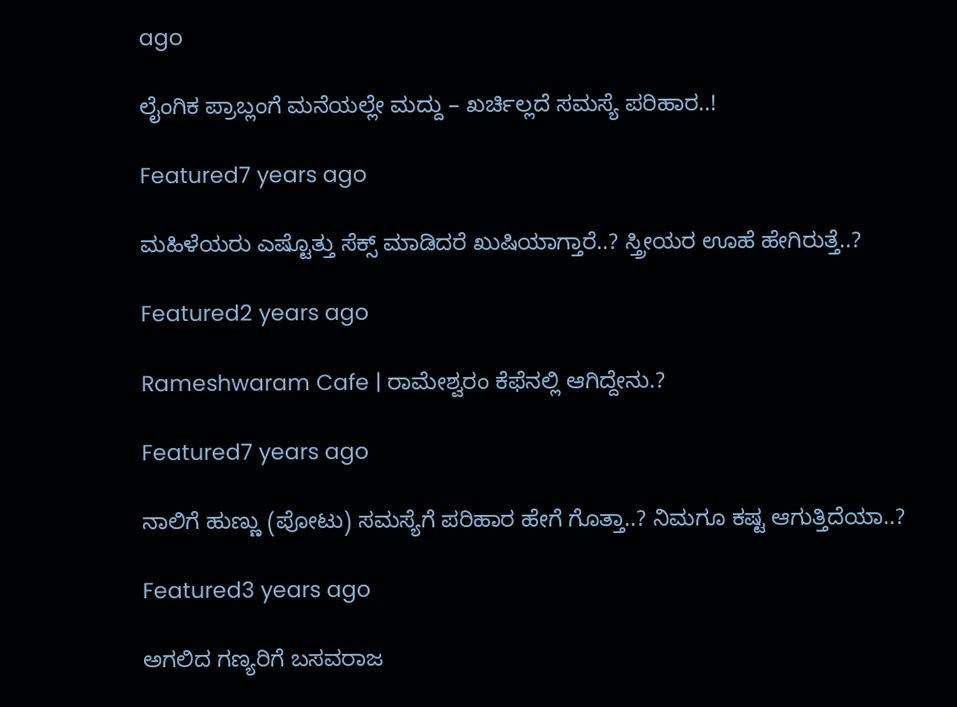ago

ಲೈಂಗಿಕ ಪ್ರಾಬ್ಲಂಗೆ ಮನೆಯಲ್ಲೇ ಮದ್ದು – ಖರ್ಚಿಲ್ಲದೆ ಸಮಸ್ಯೆ ಪರಿಹಾರ..!

Featured7 years ago

ಮಹಿಳೆಯರು ಎಷ್ಟೊತ್ತು ಸೆಕ್ಸ್ ಮಾಡಿದರೆ ಖುಷಿಯಾಗ್ತಾರೆ..? ಸ್ತ್ರೀಯರ ಊಹೆ ಹೇಗಿರುತ್ತೆ..?

Featured2 years ago

Rameshwaram Cafe | ರಾಮೇಶ್ವರಂ ಕೆಫೆನಲ್ಲಿ ಆಗಿದ್ದೇನು.?

Featured7 years ago

ನಾಲಿಗೆ ಹುಣ್ಣು (ಪೋಟು) ಸಮಸ್ಯೆಗೆ ಪರಿಹಾರ ಹೇಗೆ ಗೊತ್ತಾ..? ನಿಮಗೂ ಕಷ್ಟ ಆಗುತ್ತಿದೆಯಾ..?

Featured3 years ago

ಅಗಲಿದ ಗಣ್ಯರಿಗೆ ಬಸವರಾಜ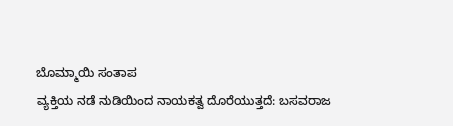ಬೊಮ್ಮಾಯಿ ಸಂತಾಪ
ವ್ಯಕ್ತಿಯ ನಡೆ ನುಡಿಯಿಂದ ನಾಯಕತ್ವ ದೊರೆಯುತ್ತದೆ: ಬಸವರಾಜ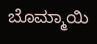ಬೊಮ್ಮಾಯಿ